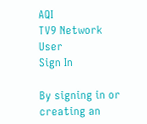AQI
TV9 Network
User
Sign In

By signing in or creating an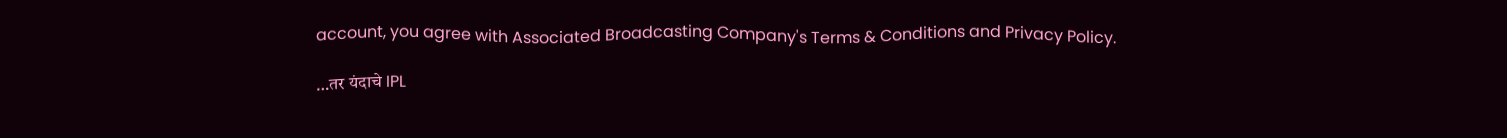account, you agree with Associated Broadcasting Company's Terms & Conditions and Privacy Policy.

…तर यंदाचे IPL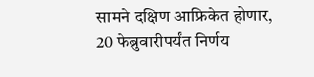सामने दक्षिण आफ्रिकेत होणार, 20 फेब्रुवारीपर्यंत निर्णय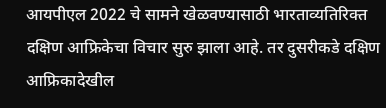आयपीएल 2022 चे सामने खेळवण्यासाठी भारताव्यतिरिक्त दक्षिण आफ्रिकेचा विचार सुरु झाला आहे. तर दुसरीकडे दक्षिण आफ्रिकादेखील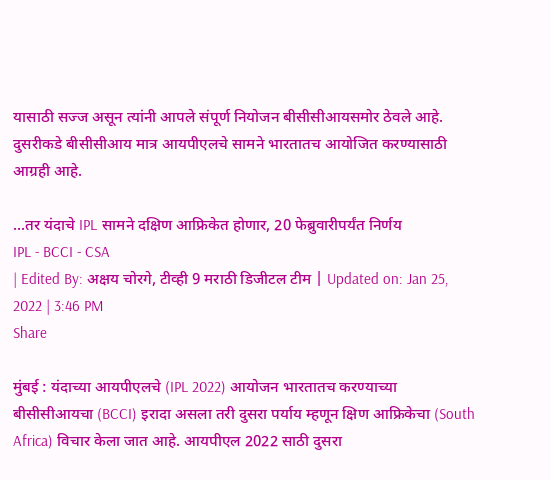यासाठी सज्ज असून त्यांनी आपले संपूर्ण नियोजन बीसीसीआयसमोर ठेवले आहे. दुसरीकडे बीसीसीआय मात्र आयपीएलचे सामने भारतातच आयोजित करण्यासाठी आग्रही आहे.

...तर यंदाचे IPL सामने दक्षिण आफ्रिकेत होणार, 20 फेब्रुवारीपर्यंत निर्णय
IPL - BCCI - CSA
| Edited By: अक्षय चोरगे, टीव्ही 9 मराठी डिजीटल टीम | Updated on: Jan 25, 2022 | 3:46 PM
Share

मुंबई : यंदाच्या आयपीएलचे (IPL 2022) आयोजन भारतातच करण्याच्या बीसीसीआयचा (BCCI) इरादा असला तरी दुसरा पर्याय म्हणून क्षिण आफ्रिकेचा (South Africa) विचार केला जात आहे. आयपीएल 2022 साठी दुसरा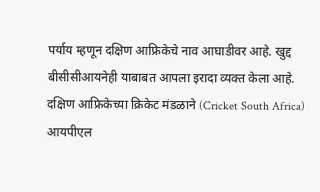पर्याय म्हणून दक्षिण आफ्रिकेचे नाव आघाडीवर आहे. खुद्द बीसीसीआयनेही याबाबत आपला इरादा व्यक्त केला आहे. दक्षिण आफ्रिकेच्या क्रिकेट मंडळाने (Cricket South Africa) आयपीएल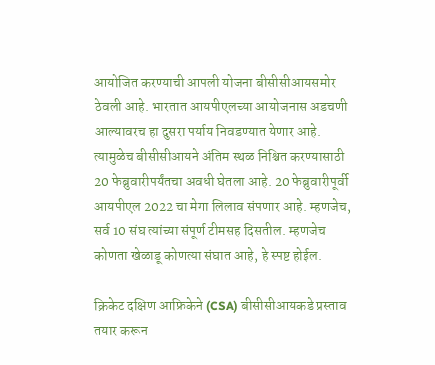आयोजित करण्याची आपली योजना बीसीसीआयसमोर ठेवली आहे. भारतात आयपीएलच्या आयोजनास अडचणी आल्यावरच हा दुसरा पर्याय निवडण्यात येणार आहे. त्यामुळेच बीसीसीआयने अंतिम स्थळ निश्चित करण्यासाठी 20 फेब्रुवारीपर्यंतचा अवधी घेतला आहे. 20 फेब्रुवारीपूर्वी आयपीएल 2022 चा मेगा लिलाव संपणार आहे. म्हणजेच, सर्व 10 संघ त्यांच्या संपूर्ण टीमसह दिसतील. म्हणजेच कोणता खेळाडू कोणत्या संघात आहे, हे स्पष्ट होईल.

क्रिकेट दक्षिण आफ्रिकेने (CSA) बीसीसीआयकडे प्रस्ताव तयार करून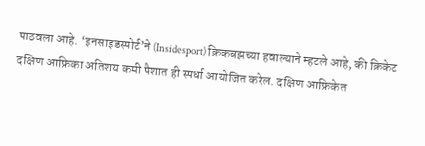पाठवला आहे. ‘इनसाइडस्पोर्ट’ने (Insidesport) क्रिकबझच्या हवाल्याने म्हटले आहे, की क्रिकेट दक्षिण आफ्रिका अतिशय कमी पैशात ही स्पर्धा आयोजित करेल. दक्षिण आफ्रिकेत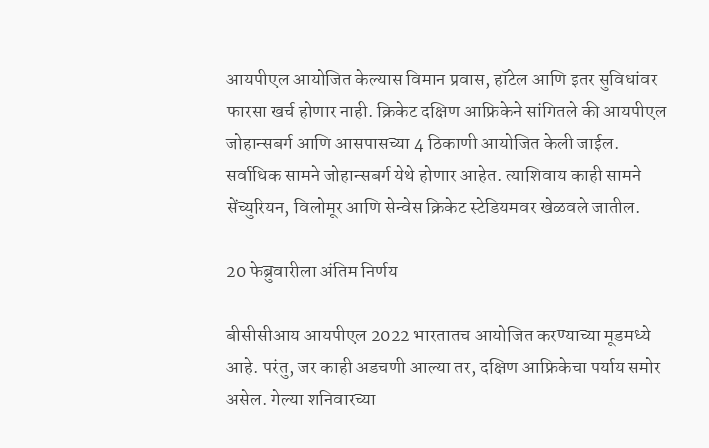आयपीएल आयोजित केल्यास विमान प्रवास, हॉटेल आणि इतर सुविधांवर फारसा खर्च होणार नाही. क्रिकेट दक्षिण आफ्रिकेने सांगितले की आयपीएल जोहान्सबर्ग आणि आसपासच्या 4 ठिकाणी आयोजित केली जाईल. सर्वाधिक सामने जोहान्सबर्ग येथे होणार आहेत. त्याशिवाय काही सामने सेंच्युरियन, विलोमूर आणि सेन्वेस क्रिकेट स्टेडियमवर खेळवले जातील.

20 फेब्रुवारीला अंतिम निर्णय

बीसीसीआय आयपीएल 2022 भारतातच आयोजित करण्याच्या मूडमध्ये आहे. परंतु, जर काही अडचणी आल्या तर, दक्षिण आफ्रिकेचा पर्याय समोर असेल. गेल्या शनिवारच्या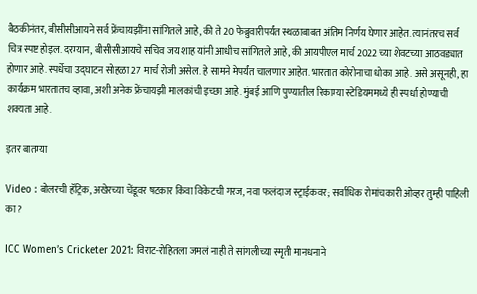बैठकीनंतर, बीसीसीआयने सर्व फ्रेंचायझींना सांगितले आहे, की ते 20 फेब्रुवारीपर्यंत स्थळाबाबत अंतिम निर्णय घेणार आहेत. त्यानंतरच सर्व चित्र स्पष्ट होइल. दरम्यान, बीसीसीआयचे सचिव जय शाह यांनी आधीच सांगितले आहे, की आयपीएल मार्च 2022 च्या शेवटच्या आठवड्यात होणार आहे. स्पर्धेचा उद्घाटन सोहळा 27 मार्च रोजी असेल. हे सामने मेपर्यंत चालणार आहेत. भारतात कोरोनाचा धोका आहे. असे असूनही, हा कार्यक्रम भारतातच व्हावा, अशी अनेक फ्रेंचायझी मालकांची इच्छा आहे. मुंबई आणि पुण्यातील रिकाम्या स्टेडियममध्ये ही स्पर्धा होण्याची शक्यता आहे.

इतर बातम्या

Video : बोलरची हॅट्रिक, अखेरच्या चेंडूवर षटकार किंवा विकेटची गरज, नवा फलंदाज स्ट्राईकवर; सर्वाधिक रोमांचकारी ओव्हर तुम्ही पाहिली का?

ICC Women’s Cricketer 2021: विराट-रोहितला जमलं नाही ते सांगलीच्या स्मृती मानधनाने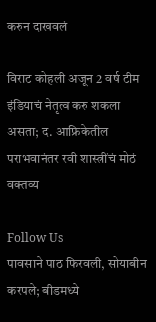करुन दाखवलं

विराट कोहली अजून 2 वर्ष टीम इंडियाचं नेतृत्व करु शकला असता; द. आफ्रिकेतील पराभवानंतर रवी शास्त्रींचं मोठं वक्तव्य

Follow Us
पावसाने पाठ फिरवली, सोयाबीन करपले; बीडमध्ये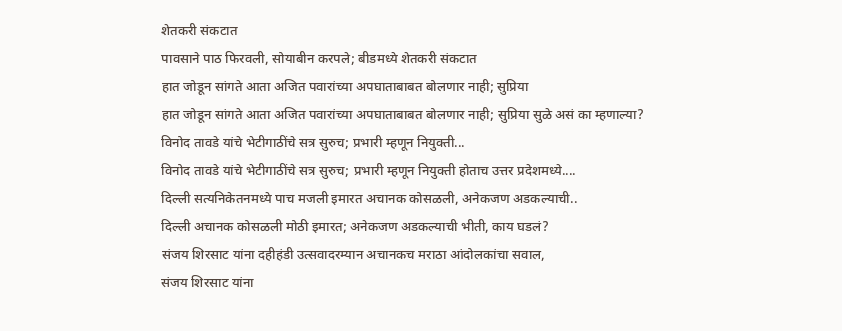शेतकरी संकटात
पावसाने पाठ फिरवली, सोयाबीन करपले; बीडमध्ये शेतकरी संकटात
हात जोडून सांगते आता अजित पवारांच्या अपघाताबाबत बोलणार नाही; सुप्रिया
हात जोडून सांगते आता अजित पवारांच्या अपघाताबाबत बोलणार नाही; सुप्रिया सुळे असं का म्हणाल्या?
विनोद तावडे यांचे भेटीगाठींचे सत्र सुरुच; प्रभारी म्हणून नियुक्ती...
विनोद तावडे यांचे भेटीगाठींचे सत्र सुरुच; प्रभारी म्हणून नियुक्ती होताच उत्तर प्रदेशमध्ये....
दिल्ली सत्यनिकेतनमध्ये पाच मजली इमारत अचानक कोसळली, अनेकजण अडकल्याची..
दिल्ली अचानक कोसळली मोठी इमारत; अनेकजण अडकल्याची भीती, काय घडलं?
संजय शिरसाट यांना दहीहंडी उत्सवादरम्यान अचानकच मराठा आंदोलकांचा सवाल,
संजय शिरसाट यांना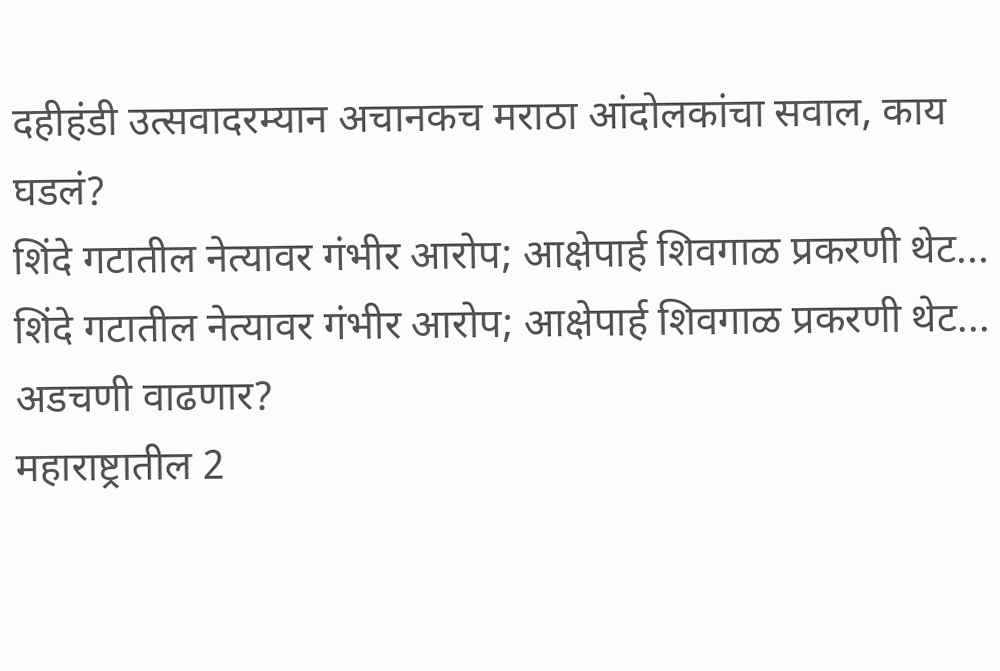दहीहंडी उत्सवादरम्यान अचानकच मराठा आंदोलकांचा सवाल, काय घडलं?
शिंदे गटातील नेत्यावर गंभीर आरोप; आक्षेपार्ह शिवगाळ प्रकरणी थेट...
शिंदे गटातील नेत्यावर गंभीर आरोप; आक्षेपार्ह शिवगाळ प्रकरणी थेट... अडचणी वाढणार?
महाराष्ट्रातील 2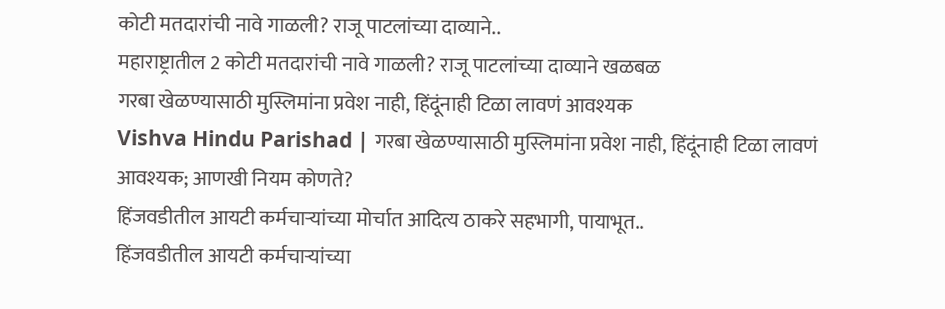कोटी मतदारांची नावे गाळली? राजू पाटलांच्या दाव्याने..
महाराष्ट्रातील 2 कोटी मतदारांची नावे गाळली? राजू पाटलांच्या दाव्याने खळबळ
गरबा खेळण्यासाठी मुस्लिमांना प्रवेश नाही, हिंदूंनाही टिळा लावणं आवश्यक
Vishva Hindu Parishad | गरबा खेळण्यासाठी मुस्लिमांना प्रवेश नाही, हिंदूंनाही टिळा लावणं आवश्यक; आणखी नियम कोणते?
हिंजवडीतील आयटी कर्मचाऱ्यांच्या मोर्चात आदित्य ठाकरे सहभागी, पायाभूत..
हिंजवडीतील आयटी कर्मचाऱ्यांच्या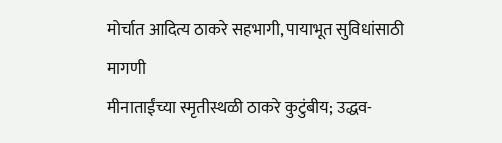मोर्चात आदित्य ठाकरे सहभागी, पायाभूत सुविधांसाठी मागणी
मीनाताईंच्या स्मृतीस्थळी ठाकरे कुटुंबीय; उद्धव-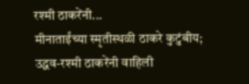रश्मी ठाकरेंनी...
मीनाताईंच्या स्मृतीस्थळी ठाकरे कुटुंबीय; उद्धव-रश्मी ठाकरेंनी वाहिली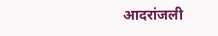आदरांजली